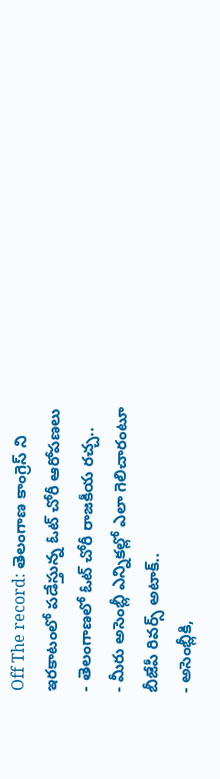Off The record: తెలంగాణ కాంగ్రెస్ ని ఇరకాటంలో పడేస్తున్న ఓట్ చోరీ ఆరోపణలు
- తెలంగాణలో ఓట్ చోరీ రాజకీయ రచ్చ..
- మీరు అసెంబ్లీ ఎన్నికల్లో ఎలా గెలిచారంటూ బీజేపీ రివర్స్ అటాక్..
- అసెంబ్లీకి,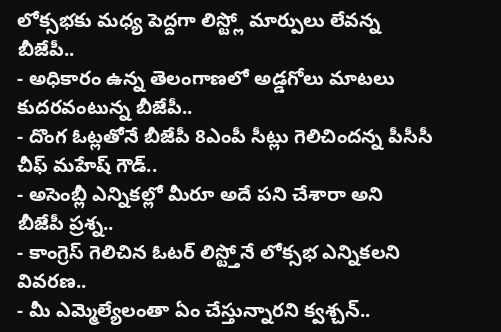లోక్సభకు మధ్య పెద్దగా లిస్ట్లో మార్పులు లేవన్న బీజేపీ..
- అధికారం ఉన్న తెలంగాణలో అడ్డగోలు మాటలు కుదరవంటున్న బీజేపీ..
- దొంగ ఓట్లతోనే బీజేపీ 8ఎంపీ సీట్లు గెలిచిందన్న పీసీసీ చీఫ్ మహేష్ గౌడ్..
- అసెంబ్లీ ఎన్నికల్లో మీరూ అదే పని చేశారా అని బీజేపీ ప్రశ్న..
- కాంగ్రెస్ గెలిచిన ఓటర్ లిస్ట్తోనే లోక్సభ ఎన్నికలని వివరణ..
- మీ ఎమ్మెల్యేలంతా ఏం చేస్తున్నారని క్వశ్చన్..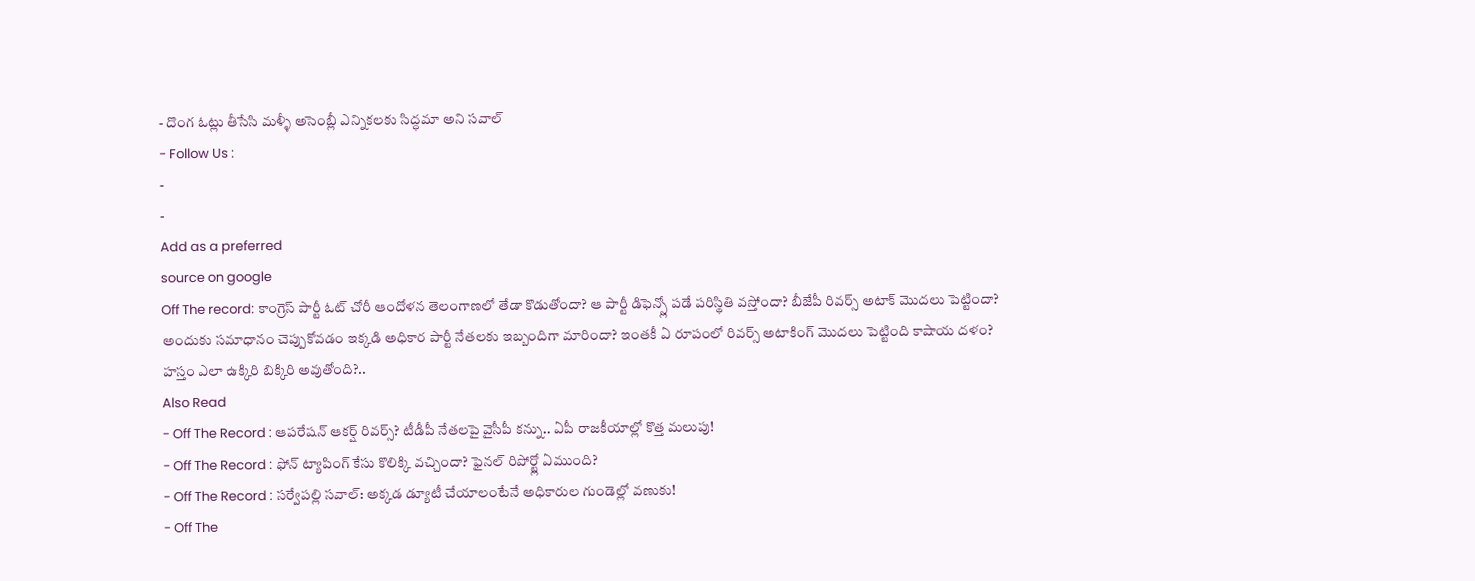- దొంగ ఓట్లు తీసేసి మళ్ళీ అసెంబ్లీ ఎన్నికలకు సిద్ధమా అని సవాల్
- Follow Us :
-
-
Add as a preferred
source on google
Off The record: కాంగ్రెస్ పార్టీ ఓట్ చోరీ ఆందోళన తెలంగాణలో తేడా కొడుతోందా? ఆ పార్టీ డిఫెన్స్లో పడే పరిస్థితి వస్తోందా? బీజేపీ రివర్స్ అటాక్ మొదలు పెట్టిందా? అందుకు సమాధానం చెప్పుకోవడం ఇక్కడి అధికార పార్టీ నేతలకు ఇబ్బందిగా మారిందా? ఇంతకీ ఏ రూపంలో రివర్స్ అటాకింగ్ మొదలు పెట్టింది కాషాయ దళం? హస్తం ఎలా ఉక్కిరి బిక్కిరి అవుతోంది?..
Also Read
- Off The Record : ఆపరేషన్ ఆకర్ష్ రివర్స్? టీడీపీ నేతలపై వైసీపీ కన్ను.. ఏపీ రాజకీయాల్లో కొత్త మలుపు!
- Off The Record : ఫోన్ ట్యాపింగ్ కేసు కొలిక్కి వచ్చిందా? ఫైనల్ రిపోర్ట్లో ఏముంది?
- Off The Record : సర్వేపల్లి సవాల్: అక్కడ డ్యూటీ చేయాలంటేనే అధికారుల గుండెల్లో వణుకు!
- Off The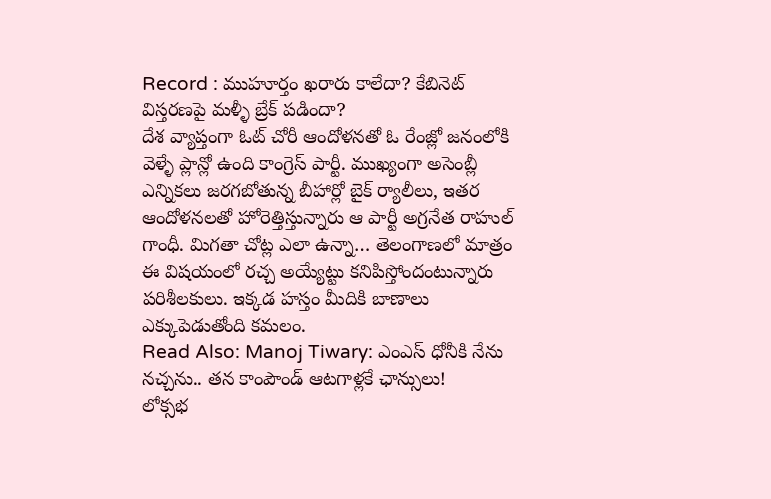Record : ముహూర్తం ఖరారు కాలేదా? కేబినెట్ విస్తరణపై మళ్ళీ బ్రేక్ పడిందా?
దేశ వ్యాప్తంగా ఓట్ చోరీ ఆందోళనతో ఓ రేంజ్లో జనంలోకి వెళ్ళే ప్లాన్లో ఉంది కాంగ్రెస్ పార్టీ. ముఖ్యంగా అసెంబ్లీ ఎన్నికలు జరగబోతున్న బీహార్లో బైక్ ర్యాలీలు, ఇతర ఆందోళనలతో హోరెత్తిస్తున్నారు ఆ పార్టీ అగ్రనేత రాహుల్ గాంధీ. మిగతా చోట్ల ఎలా ఉన్నా… తెలంగాణలో మాత్రం ఈ విషయంలో రచ్చ అయ్యేట్టు కనిపిస్తోందంటున్నారు పరిశీలకులు. ఇక్కడ హస్తం మీదికి బాణాలు ఎక్కుపెడుతోంది కమలం.
Read Also: Manoj Tiwary: ఎంఎస్ ధోనీకి నేను నచ్చను.. తన కాంపౌండ్ ఆటగాళ్లకే ఛాన్సులు!
లోక్సభ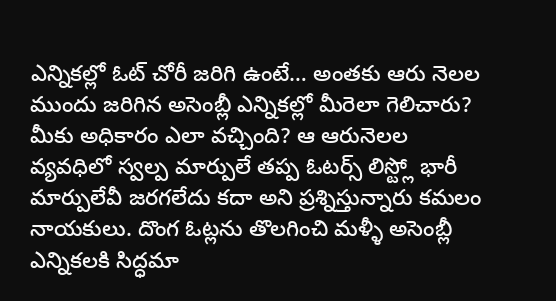ఎన్నికల్లో ఓట్ చోరీ జరిగి ఉంటే… అంతకు ఆరు నెలల ముందు జరిగిన అసెంబ్లీ ఎన్నికల్లో మీరెలా గెలిచారు? మీకు అధికారం ఎలా వచ్చింది? ఆ ఆరునెలల వ్యవధిలో స్వల్ప మార్పులే తప్ప ఓటర్స్ లిస్ట్లో భారీ మార్పులేవీ జరగలేదు కదా అని ప్రశ్నిస్తున్నారు కమలం నాయకులు. దొంగ ఓట్లను తొలగించి మళ్ళీ అసెంబ్లీ ఎన్నికలకి సిద్ధమా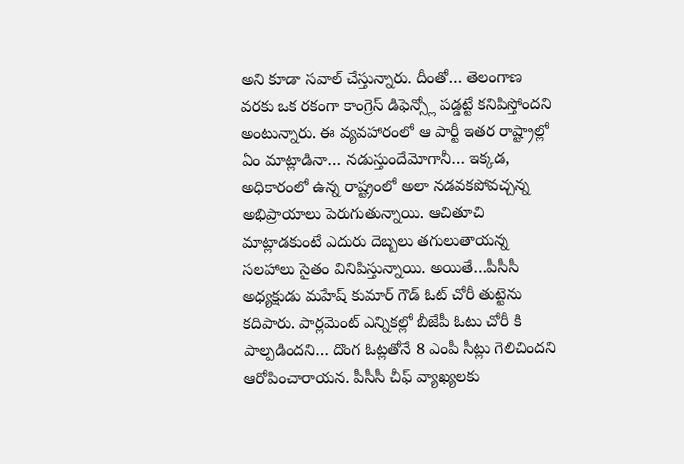అని కూడా సవాల్ చేస్తున్నారు. దీంతో… తెలంగాణ వరకు ఒక రకంగా కాంగ్రెస్ డిఫెన్స్లో పడ్డట్టే కనిపిస్తోందని అంటున్నారు. ఈ వ్యవహారంలో ఆ పార్టీ ఇతర రాష్ట్రాల్లో ఏం మాట్లాడినా… నడుస్తుందేమోగానీ… ఇక్కడ, అధికారంలో ఉన్న రాష్ట్రంలో అలా నడవకపోవచ్చన్న అభిప్రాయాలు పెరుగుతున్నాయి. ఆచితూచి మాట్లాడకుంటే ఎదురు దెబ్బలు తగులుతాయన్న సలహాలు సైతం వినిపిస్తున్నాయి. అయితే…పీసీసీ అధ్యక్షుడు మహేష్ కుమార్ గౌడ్ ఓట్ చోరీ తుట్టెను కదిపారు. పార్లమెంట్ ఎన్నికల్లో బీజేపీ ఓటు చోరీ కి పాల్పడిందని… దొంగ ఓట్లతోనే 8 ఎంపీ సీట్లు గెలిచిందని ఆరోపించారాయన. పీసీసీ చీఫ్ వ్యాఖ్యలకు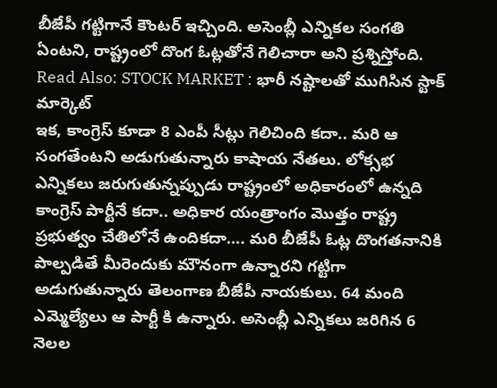బీజేపీ గట్టిగానే కౌంటర్ ఇచ్చింది. అసెంబ్లీ ఎన్నికల సంగతి ఏంటని, రాష్ట్రంలో దొంగ ఓట్లతోనే గెలిచారా అని ప్రశ్నిస్తోంది.
Read Also: STOCK MARKET : భారీ నష్టాలతో ముగిసిన స్టాక్ మార్కెట్
ఇక, కాంగ్రెస్ కూడా 8 ఎంపీ సీట్లు గెలిచింది కదా.. మరి ఆ సంగతేంటని అడుగుతున్నారు కాషాయ నేతలు. లోక్సభ ఎన్నికలు జరుగుతున్నప్పుడు రాష్ట్రంలో అధికారంలో ఉన్నది కాంగ్రెస్ పార్టీనే కదా.. అధికార యంత్రాంగం మొత్తం రాష్ట్ర ప్రభుత్వం చేతిలోనే ఉందికదా…. మరి బీజేపీ ఓట్ల దొంగతనానికి పాల్పడితే మీరెందుకు మౌనంగా ఉన్నారని గట్టిగా అడుగుతున్నారు తెలంగాణ బీజేపీ నాయకులు. 64 మంది ఎమ్మెల్యేలు ఆ పార్టీ కి ఉన్నారు. అసెంబ్లీ ఎన్నికలు జరిగిన 6 నెలల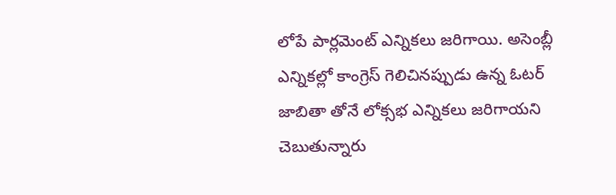లోపే పార్లమెంట్ ఎన్నికలు జరిగాయి. అసెంబ్లీ ఎన్నికల్లో కాంగ్రెస్ గెలిచినప్పుడు ఉన్న ఓటర్ జాబితా తోనే లోక్సభ ఎన్నికలు జరిగాయని చెబుతున్నారు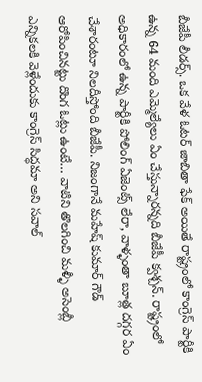బీజేపీ లీడర్స్. ఒక వేళ ఓటర్ జాబితా ఫేక్ అయితే రాష్ట్రంలో కాంగ్రెస్ పార్టీకి ఉన్న 64 మంది ఎమ్మెల్యేలు ఏం చేస్తున్నారన్నది బీజేపీ క్వశ్చన్. రాష్ట్రంలో అధికారంలో ఉన్న పార్టీకి పోలింగ్ ఏజెంట్స్ లేరా, వాళ్ళంతా బూత్ల దగ్గర ఏం చేశారంటూ నిలదీస్తోంది బీజేపీ. నిజంగానే మహేష్ కుమార్ గౌడ్ ఆరోపించినట్టు దొంగ ఓట్లు ఉంటే… వాటిని తొలగించి మళ్ళీ అసెంబ్లీ ఎన్నికలకి వెళ్లేందుకు కాంగ్రెస్ సిద్ధమా అని సవాల్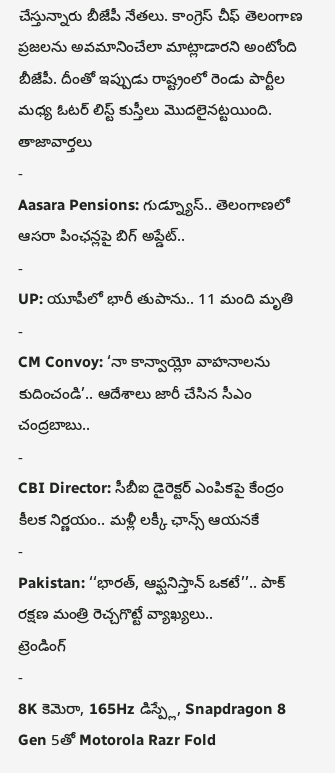చేస్తున్నారు బీజేపీ నేతలు. కాంగ్రెస్ చీఫ్ తెలంగాణ ప్రజలను అవమానించేలా మాట్లాడారని అంటోంది బీజేపీ. దీంతో ఇప్పుడు రాష్ట్రంలో రెండు పార్టీల మధ్య ఓటర్ లిస్ట్ కుస్తీలు మొదలైనట్టయింది.
తాజావార్తలు
-
Aasara Pensions: గుడ్న్యూస్.. తెలంగాణలో ఆసరా పింఛన్లపై బిగ్ అప్డేట్..
-
UP: యూపీలో భారీ తుపాను.. 11 మంది మృతి
-
CM Convoy: ‘నా కాన్వాయ్లో వాహనాలను కుదించండి’.. ఆదేశాలు జారీ చేసిన సీఎం చంద్రబాబు..
-
CBI Director: సీబీఐ డైరెక్టర్ ఎంపికపై కేంద్రం కీలక నిర్ణయం.. మళ్లీ లక్కీ ఛాన్స్ ఆయనకే
-
Pakistan: ‘‘భారత్, ఆఫ్ఘనిస్తాన్ ఒకటే’’.. పాక్ రక్షణ మంత్రి రెచ్చగొట్టే వ్యాఖ్యలు..
ట్రెండింగ్
-
8K కెమెరా, 165Hz డిస్ప్లే, Snapdragon 8 Gen 5తో Motorola Razr Fold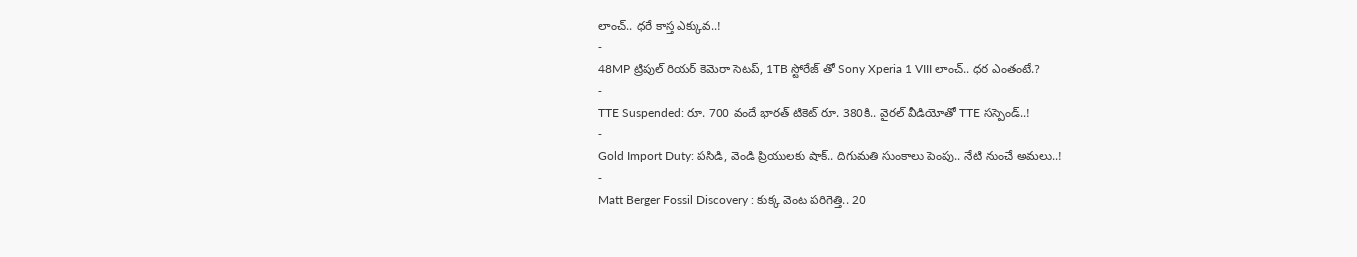లాంచ్.. ధరే కాస్త ఎక్కువ..!
-
48MP ట్రిపుల్ రియర్ కెమెరా సెటప్, 1TB స్టోరేజ్ తో Sony Xperia 1 VIII లాంచ్.. ధర ఎంతంటే.?
-
TTE Suspended: రూ. 700 వందే భారత్ టికెట్ రూ. 380కి.. వైరల్ వీడియోతో TTE సస్పెండ్..!
-
Gold Import Duty: పసిడి, వెండి ప్రియులకు షాక్.. దిగుమతి సుంకాలు పెంపు.. నేటి నుంచే అమలు..!
-
Matt Berger Fossil Discovery : కుక్క వెంట పరిగెత్తి.. 20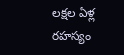లక్షల ఏళ్ల రహస్యం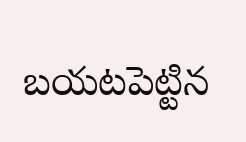బయటపెట్టిన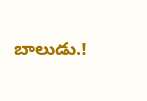బాలుడు.!